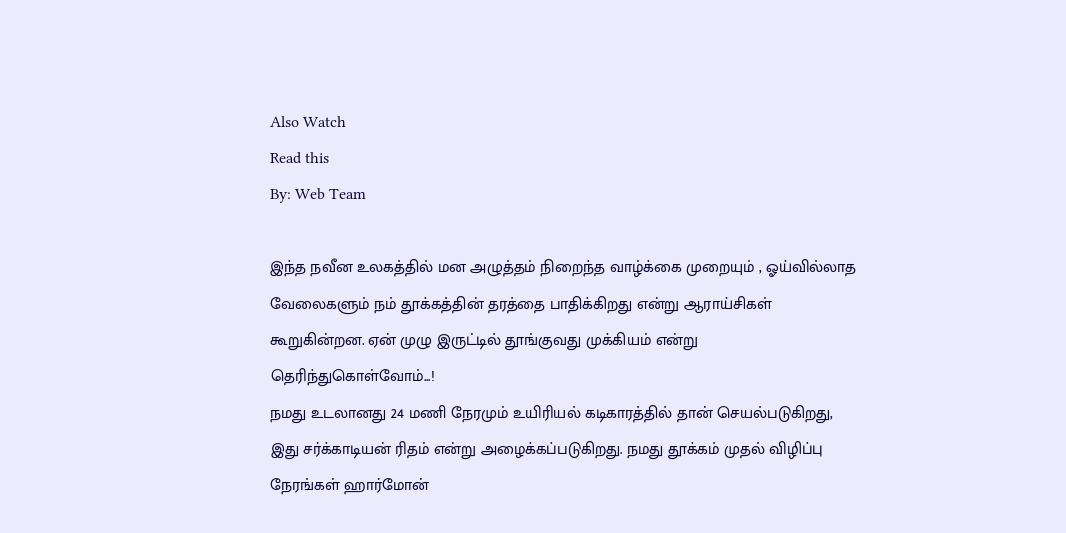Also Watch
Read this
By: Web Team

இந்த நவீன உலகத்தில் மன அழுத்தம் நிறைந்த வாழ்க்கை முறையும் , ஓய்வில்லாத வேலைகளும் நம் தூக்கத்தின் தரத்தை பாதிக்கிறது என்று ஆராய்சிகள் கூறுகின்றன. ஏன் முழு இருட்டில் தூங்குவது முக்கியம் என்று தெரிந்துகொள்வோம்...!
நமது உடலானது 24 மணி நேரமும் உயிரியல் கடிகாரத்தில் தான் செயல்படுகிறது, இது சர்க்காடியன் ரிதம் என்று அழைக்கப்படுகிறது. நமது தூக்கம் முதல் விழிப்பு நேரங்கள் ஹார்மோன்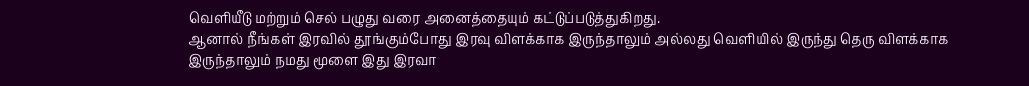வெளியீடு மற்றும் செல் பழுது வரை அனைத்தையும் கட்டுப்படுத்துகிறது.
ஆனால் நீங்கள் இரவில் தூங்கும்போது இரவு விளக்காக இருந்தாலும் அல்லது வெளியில் இருந்து தெரு விளக்காக இருந்தாலும் நமது மூளை இது இரவா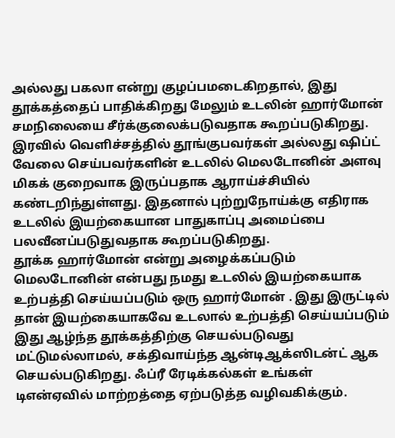அல்லது பகலா என்று குழப்பமடைகிறதால், இது தூக்கத்தைப் பாதிக்கிறது மேலும் உடலின் ஹார்மோன் சமநிலையை சீர்க்குலைக்படுவதாக கூறப்படுகிறது.
இரவில் வெளிச்சத்தில் தூங்குபவர்கள் அல்லது ஷிப்ட் வேலை செய்பவர்களின் உடலில் மெலடோனின் அளவு மிகக் குறைவாக இருப்பதாக ஆராய்ச்சியில் கண்டறிந்துள்ளது. இதனால் புற்றுநோய்க்கு எதிராக உடலில் இயற்கையான பாதுகாப்பு அமைப்பை பலவீனப்படுதுவதாக கூறப்படுகிறது.
தூக்க ஹார்மோன் என்று அழைக்கப்படும் மெலடோனின் என்பது நமது உடலில் இயற்கையாக உற்பத்தி செய்யப்படும் ஒரு ஹார்மோன் . இது இருட்டில் தான் இயற்கையாகவே உடலால் உற்பத்தி செய்யப்படும் இது ஆழ்ந்த தூக்கத்திற்கு செயல்படுவது மட்டுமல்லாமல், சக்திவாய்ந்த ஆன்டிஆக்ஸிடன்ட் ஆக செயல்படுகிறது. ஃப்ரீ ரேடிக்கல்கள் உங்கள் டிஎன்ஏவில் மாற்றத்தை ஏற்படுத்த வழிவகிக்கும்.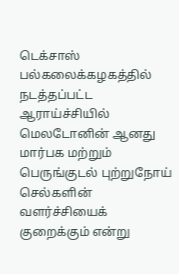டெக்சாஸ் பல்கலைக்கழகத்தில் நடத்தப்பட்ட ஆராய்ச்சியில் மெலடோனின் ஆனது மார்பக மற்றும் பெருங்குடல் புற்றுநோய் செல்களின் வளர்ச்சியைக் குறைக்கும் என்று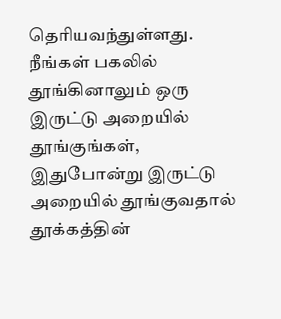தெரியவந்துள்ளது.
நீங்கள் பகலில் தூங்கினாலும் ஒரு இருட்டு அறையில் தூங்குங்கள், இதுபோன்று இருட்டு அறையில் தூங்குவதால் தூக்கத்தின்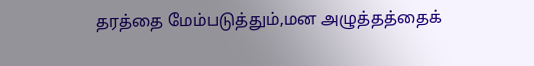தரத்தை மேம்படுத்தும்,மன அழுத்தத்தைக்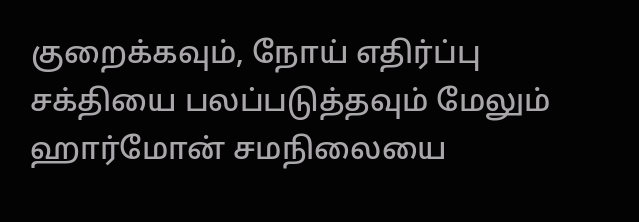குறைக்கவும், நோய் எதிர்ப்பு சக்தியை பலப்படுத்தவும் மேலும் ஹார்மோன் சமநிலையை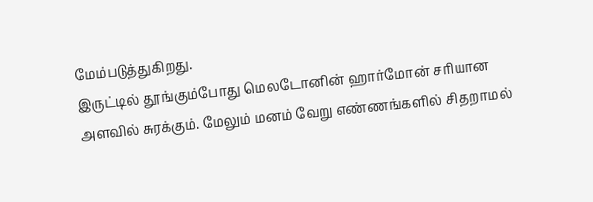மேம்படுத்துகிறது.
இருட்டில் தூங்கும்போது மெலடோனின் ஹார்மோன் சரியான அளவில் சுரக்கும். மேலும் மனம் வேறு எண்ணங்களில் சிதறாமல்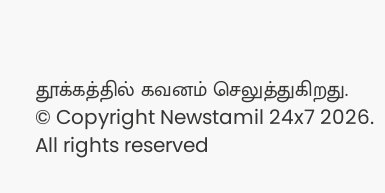தூக்கத்தில் கவனம் செலுத்துகிறது.
© Copyright Newstamil 24x7 2026. All rights reserved